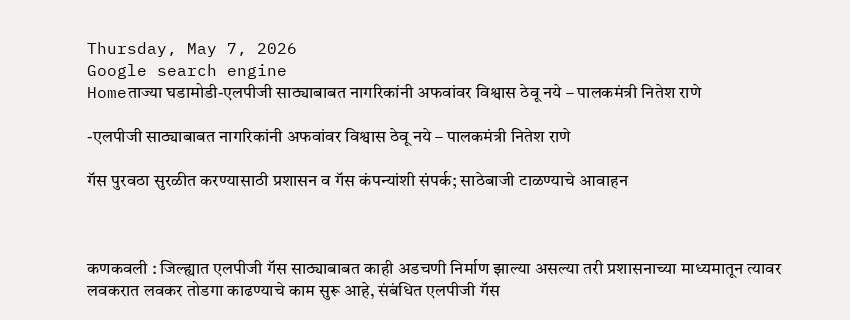Thursday, May 7, 2026
Google search engine
Homeताज्या घडामोडी-एलपीजी साठ्याबाबत नागरिकांनी अफवांवर विश्वास ठेवू नये – पालकमंत्री नितेश राणे

-एलपीजी साठ्याबाबत नागरिकांनी अफवांवर विश्वास ठेवू नये – पालकमंत्री नितेश राणे

गॅस पुरवठा सुरळीत करण्यासाठी प्रशासन व गॅस कंपन्यांशी संपर्क; साठेबाजी टाळण्याचे आवाहन



कणकवली : जिल्ह्यात एलपीजी गॅस साठ्याबाबत काही अडचणी निर्माण झाल्या असल्या तरी प्रशासनाच्या माध्यमातून त्यावर लवकरात लवकर तोडगा काढण्याचे काम सुरू आहे, संबंधित एलपीजी गॅस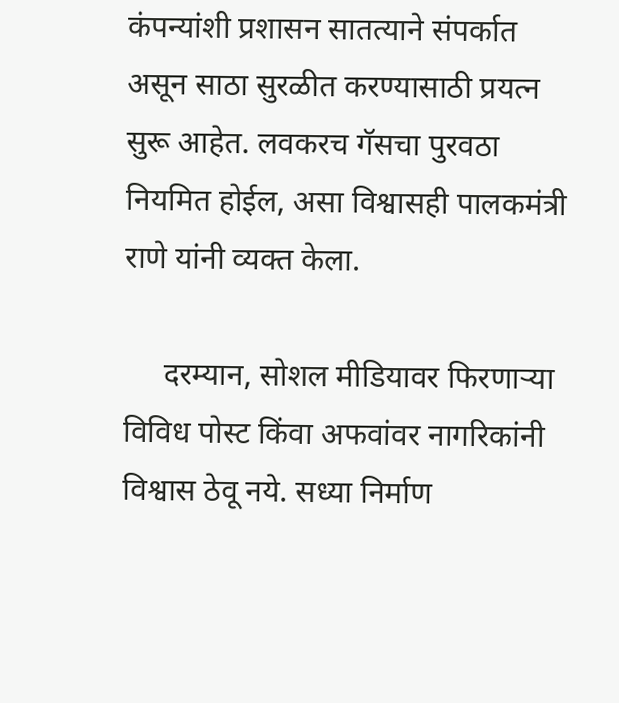कंपन्यांशी प्रशासन सातत्याने संपर्कात असून साठा सुरळीत करण्यासाठी प्रयत्न सुरू आहेत. लवकरच गॅसचा पुरवठा नियमित होईल, असा विश्वासही पालकमंत्री राणे यांनी व्यक्त केला.

     दरम्यान, सोशल मीडियावर फिरणाऱ्या विविध पोस्ट किंवा अफवांवर नागरिकांनी विश्वास ठेवू नये. सध्या निर्माण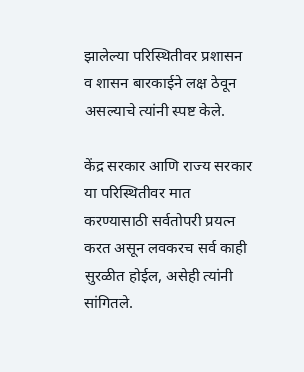झालेल्या परिस्थितीवर प्रशासन व शासन बारकाईने लक्ष ठेवून असल्याचे त्यांनी स्पष्ट केले.

केंद्र सरकार आणि राज्य सरकार या परिस्थितीवर मात करण्यासाठी सर्वतोपरी प्रयत्न करत असून लवकरच सर्व काही सुरळीत होईल, असेही त्यांनी सांगितले.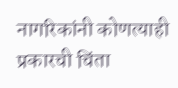नागरिकांनी कोणत्याही प्रकारची चिंता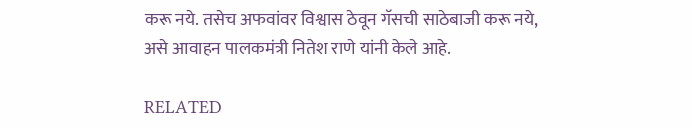करू नये. तसेच अफवांवर विश्वास ठेवून गॅसची साठेबाजी करू नये, असे आवाहन पालकमंत्री नितेश राणे यांनी केले आहे.

RELATED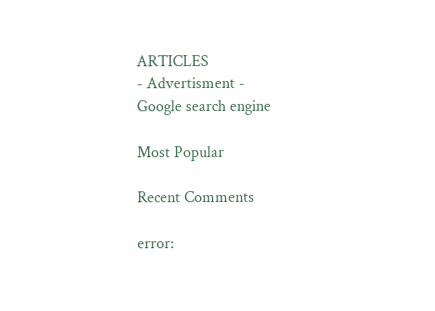ARTICLES
- Advertisment -
Google search engine

Most Popular

Recent Comments

error: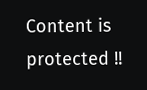Content is protected !!